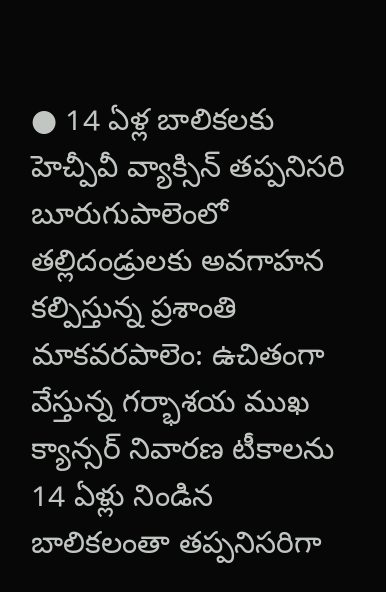● 14 ఏళ్ల బాలికలకు హెచ్పీవీ వ్యాక్సిన్ తప్పనిసరి
బూరుగుపాలెంలో తల్లిదండ్రులకు అవగాహన కల్పిస్తున్న ప్రశాంతి
మాకవరపాలెం: ఉచితంగా వేస్తున్న గర్భాశయ ముఖ క్యాన్సర్ నివారణ టీకాలను 14 ఏళ్లు నిండిన బాలికలంతా తప్పనిసరిగా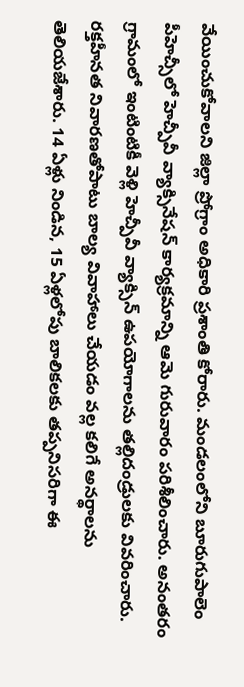వేయించుకోవాలని జిల్లా ప్రోగ్రాం అధికారి ప్రశాంతి కోరారు. మండలంలోని బూరుగుపాలెం పీహెచ్సీలో హెచ్పీవీ వ్యాక్సినేషన్ కార్యక్రమాన్ని ఆమె గురువారం పరిశీలించారు. అనంతరం గ్రామంలో ఇంటింటికీ వెళ్లి హెచ్పీవీ వ్యాక్సిన్ ఉపయోగాలను తల్లిదండ్రులకు వివరించారు. రక్తహీనత నివారణతోపాటు బాల్య వివాహాలు చేయడం వల్ల కలిగే అనర్థాలను తెలియజేశారు. 14 ఏళ్లు నిండిన, 15 ఏళ్లలోపు బాలికలకు తప్పనిసరిగా ఈ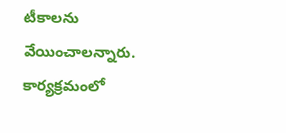టీకాలను వేయించాలన్నారు. కార్యక్రమంలో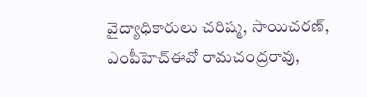వైద్యాధికారులు చరిష్మ, సాయిచరణ్, ఎంపీహెచ్ఈవో రామచంద్రరావు,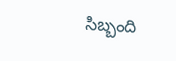సిబ్బంది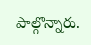పాల్గొన్నారు.